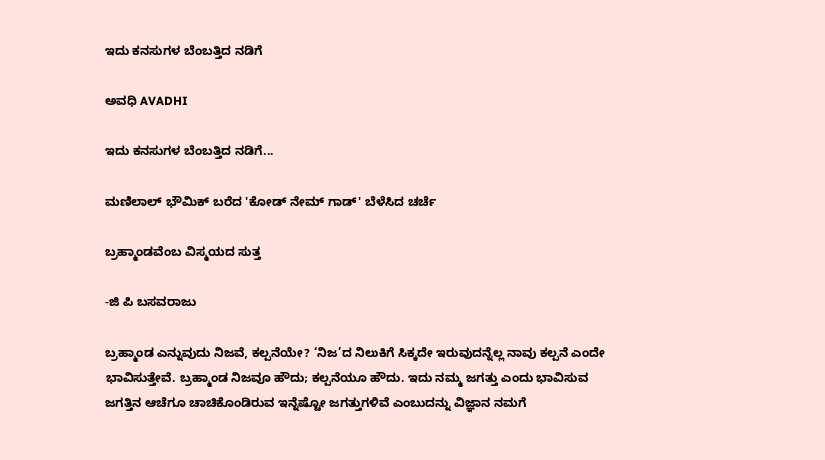ಇದು ಕನಸುಗಳ ಬೆಂಬತ್ತಿದ ನಡಿಗೆ‍

ಅವಧಿ AVADHI

ಇದು ಕನಸುಗಳ ಬೆಂಬತ್ತಿದ ನಡಿಗೆ...

ಮಣಿಲಾಲ್ ಭೌಮಿಕ್ ಬರೆದ 'ಕೋಡ್ ನೇಮ್ ಗಾಡ್' ಬೆಳೆಸಿದ ಚರ್ಚೆ

ಬ್ರಹ್ಮಾಂಡವೆಂಬ ವಿಸ್ಮಯದ ಸುತ್ತ

-ಜಿ ಪಿ ಬಸವರಾಜು

ಬ್ರಹ್ಮಾಂಡ ಎನ್ನುವುದು ನಿಜವೆ, ಕಲ್ಪನೆಯೇ? ‘ನಿಜ’ದ ನಿಲುಕಿಗೆ ಸಿಕ್ಕದೇ ಇರುವುದನ್ನೆಲ್ಲ ನಾವು ಕಲ್ಪನೆ ಎಂದೇ ಭಾವಿಸುತ್ತೇವೆ. ಬ್ರಹ್ಮಾಂಡ ನಿಜವೂ ಹೌದು; ಕಲ್ಪನೆಯೂ ಹೌದು. ಇದು ನಮ್ಮ ಜಗತ್ತು ಎಂದು ಭಾವಿಸುವ ಜಗತ್ತಿನ ಆಚೆಗೂ ಚಾಚಿಕೊಂಡಿರುವ ಇನ್ನೆಷ್ಟೋ ಜಗತ್ತುಗಳಿವೆ ಎಂಬುದನ್ನು ವಿಜ್ಞಾನ ನಮಗೆ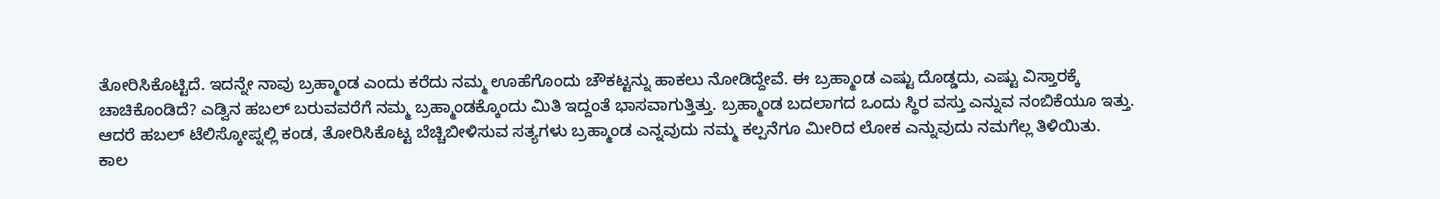ತೋರಿಸಿಕೊಟ್ಟಿದೆ. ಇದನ್ನೇ ನಾವು ಬ್ರಹ್ಮಾಂಡ ಎಂದು ಕರೆದು ನಮ್ಮ ಊಹೆಗೊಂದು ಚೌಕಟ್ಟನ್ನು ಹಾಕಲು ನೋಡಿದ್ದೇವೆ. ಈ ಬ್ರಹ್ಮಾಂಡ ಎಷ್ಟು ದೊಡ್ಡದು, ಎಷ್ಟು ವಿಸ್ತಾರಕ್ಕೆ ಚಾಚಿಕೊಂಡಿದೆ? ಎಡ್ವಿನ ಹಬಲ್ ಬರುವವರೆಗೆ ನಮ್ಮ ಬ್ರಹ್ಮಾಂಡಕ್ಕೊಂದು ಮಿತಿ ಇದ್ದಂತೆ ಭಾಸವಾಗುತ್ತಿತ್ತು. ಬ್ರಹ್ಮಾಂಡ ಬದಲಾಗದ ಒಂದು ಸ್ಥಿರ ವಸ್ತು ಎನ್ನುವ ನಂಬಿಕೆಯೂ ಇತ್ತು. ಆದರೆ ಹಬಲ್ ಟೆಲಿಸ್ಕೋಪ್ನಲ್ಲಿ ಕಂಡ, ತೋರಿಸಿಕೊಟ್ಟ ಬೆಚ್ಚಿಬೀಳಿಸುವ ಸತ್ಯಗಳು ಬ್ರಹ್ಮಾಂಡ ಎನ್ನವುದು ನಮ್ಮ ಕಲ್ಪನೆಗೂ ಮೀರಿದ ಲೋಕ ಎನ್ನುವುದು ನಮಗೆಲ್ಲ ತಿಳಿಯಿತು.
ಕಾಲ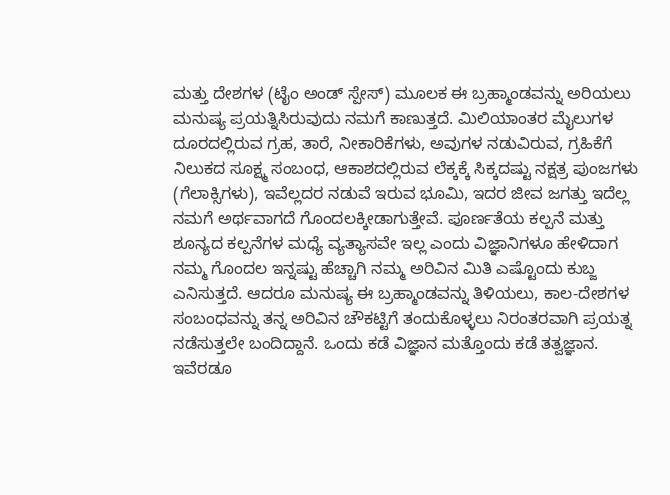ಮತ್ತು ದೇಶಗಳ (ಟೈಂ ಅಂಡ್ ಸ್ಪೇಸ್) ಮೂಲಕ ಈ ಬ್ರಹ್ಮಾಂಡವನ್ನು ಅರಿಯಲು ಮನುಷ್ಯ ಪ್ರಯತ್ನಿಸಿರುವುದು ನಮಗೆ ಕಾಣುತ್ತದೆ. ಮಿಲಿಯಾಂತರ ಮೈಲುಗಳ ದೂರದಲ್ಲಿರುವ ಗ್ರಹ, ತಾರೆ, ನೀಕಾರಿಕೆಗಳು, ಅವುಗಳ ನಡುವಿರುವ, ಗ್ರಹಿಕೆಗೆ ನಿಲುಕದ ಸೂಕ್ಷ್ಮ ಸಂಬಂಧ, ಆಕಾಶದಲ್ಲಿರುವ ಲೆಕ್ಕಕ್ಕೆ ಸಿಕ್ಕದಷ್ಟು ನಕ್ಷತ್ರ ಪುಂಜಗಳು (ಗೆಲಾಕ್ಸಿಗಳು), ಇವೆಲ್ಲದರ ನಡುವೆ ಇರುವ ಭೂಮಿ, ಇದರ ಜೀವ ಜಗತ್ತು ಇದೆಲ್ಲ ನಮಗೆ ಅರ್ಥವಾಗದೆ ಗೊಂದಲಕ್ಕೀಡಾಗುತ್ತೇವೆ. ಪೂರ್ಣತೆಯ ಕಲ್ಪನೆ ಮತ್ತು ಶೂನ್ಯದ ಕಲ್ಪನೆಗಳ ಮಧ್ಯೆ ವ್ಯತ್ಯಾಸವೇ ಇಲ್ಲ ಎಂದು ವಿಜ್ಞಾನಿಗಳೂ ಹೇಳಿದಾಗ ನಮ್ಮ ಗೊಂದಲ ಇನ್ನಷ್ಟು ಹೆಚ್ಚಾಗಿ ನಮ್ಮ ಅರಿವಿನ ಮಿತಿ ಎಷ್ಟೊಂದು ಕುಬ್ಜ ಎನಿಸುತ್ತದೆ. ಆದರೂ ಮನುಷ್ಯ ಈ ಬ್ರಹ್ಮಾಂಡವನ್ನು ತಿಳಿಯಲು, ಕಾಲ-ದೇಶಗಳ ಸಂಬಂಧವನ್ನು ತನ್ನ ಅರಿವಿನ ಚೌಕಟ್ಟಿಗೆ ತಂದುಕೊಳ್ಳಲು ನಿರಂತರವಾಗಿ ಪ್ರಯತ್ನ ನಡೆಸುತ್ತಲೇ ಬಂದಿದ್ದಾನೆ. ಒಂದು ಕಡೆ ವಿಜ್ಞಾನ ಮತ್ತೊಂದು ಕಡೆ ತತ್ವಜ್ಞಾನ. ಇವೆರಡೂ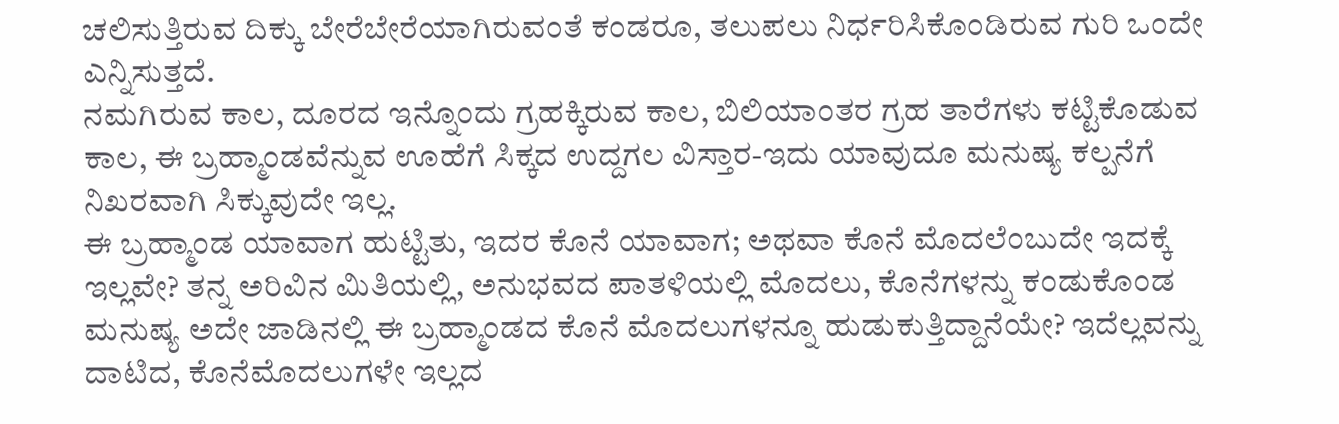ಚಲಿಸುತ್ತಿರುವ ದಿಕ್ಕು ಬೇರೆಬೇರೆಯಾಗಿರುವಂತೆ ಕಂಡರೂ, ತಲುಪಲು ನಿರ್ಧರಿಸಿಕೊಂಡಿರುವ ಗುರಿ ಒಂದೇ ಎನ್ನಿಸುತ್ತದೆ.
ನಮಗಿರುವ ಕಾಲ, ದೂರದ ಇನ್ನೊಂದು ಗ್ರಹಕ್ಕಿರುವ ಕಾಲ, ಬಿಲಿಯಾಂತರ ಗ್ರಹ ತಾರೆಗಳು ಕಟ್ಟಿಕೊಡುವ ಕಾಲ, ಈ ಬ್ರಹ್ಮಾಂಡವೆನ್ನುವ ಊಹೆಗೆ ಸಿಕ್ಕದ ಉದ್ದಗಲ ವಿಸ್ತಾರ-ಇದು ಯಾವುದೂ ಮನುಷ್ಯ ಕಲ್ಪನೆಗೆ ನಿಖರವಾಗಿ ಸಿಕ್ಕುವುದೇ ಇಲ್ಲ.
ಈ ಬ್ರಹ್ಮಾಂಡ ಯಾವಾಗ ಹುಟ್ಟಿತು, ಇದರ ಕೊನೆ ಯಾವಾಗ; ಅಥವಾ ಕೊನೆ ಮೊದಲೆಂಬುದೇ ಇದಕ್ಕೆ ಇಲ್ಲವೇ? ತನ್ನ ಅರಿವಿನ ಮಿತಿಯಲ್ಲಿ, ಅನುಭವದ ಪಾತಳಿಯಲ್ಲಿ ಮೊದಲು, ಕೊನೆಗಳನ್ನು ಕಂಡುಕೊಂಡ ಮನುಷ್ಯ ಅದೇ ಜಾಡಿನಲ್ಲಿ ಈ ಬ್ರಹ್ಮಾಂಡದ ಕೊನೆ ಮೊದಲುಗಳನ್ನೂ ಹುಡುಕುತ್ತಿದ್ದಾನೆಯೇ? ಇದೆಲ್ಲವನ್ನು ದಾಟಿದ, ಕೊನೆಮೊದಲುಗಳೇ ಇಲ್ಲದ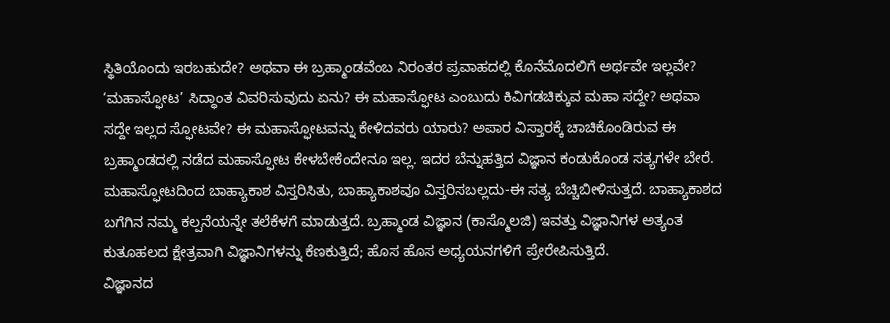ಸ್ಥಿತಿಯೊಂದು ಇರಬಹುದೇ? ಅಥವಾ ಈ ಬ್ರಹ್ಮಾಂಡವೆಂಬ ನಿರಂತರ ಪ್ರವಾಹದಲ್ಲಿ ಕೊನೆಮೊದಲಿಗೆ ಅರ್ಥವೇ ಇಲ್ಲವೇ? ‘ಮಹಾಸ್ಫೋಟ’ ಸಿದ್ಧಾಂತ ವಿವರಿಸುವುದು ಏನು? ಈ ಮಹಾಸ್ಫೋಟ ಎಂಬುದು ಕಿವಿಗಡಚಿಕ್ಕುವ ಮಹಾ ಸದ್ದೇ? ಅಥವಾ ಸದ್ದೇ ಇಲ್ಲದ ಸ್ಫೋಟವೇ? ಈ ಮಹಾಸ್ಫೋಟವನ್ನು ಕೇಳಿದವರು ಯಾರು? ಅಪಾರ ವಿಸ್ತಾರಕ್ಕೆ ಚಾಚಿಕೊಂಡಿರುವ ಈ ಬ್ರಹ್ಮಾಂಡದಲ್ಲಿ ನಡೆದ ಮಹಾಸ್ಫೋಟ ಕೇಳಬೇಕೆಂದೇನೂ ಇಲ್ಲ. ಇದರ ಬೆನ್ನುಹತ್ತಿದ ವಿಜ್ಞಾನ ಕಂಡುಕೊಂಡ ಸತ್ಯಗಳೇ ಬೇರೆ. ಮಹಾಸ್ಫೋಟದಿಂದ ಬಾಹ್ಯಾಕಾಶ ವಿಸ್ತರಿಸಿತು, ಬಾಹ್ಯಾಕಾಶವೂ ವಿಸ್ತರಿಸಬಲ್ಲದು-ಈ ಸತ್ಯ ಬೆಚ್ಚಿಬೀಳಿಸುತ್ತದೆ. ಬಾಹ್ಯಾಕಾಶದ ಬಗೆಗಿನ ನಮ್ಮ ಕಲ್ಪನೆಯನ್ನೇ ತಲೆಕೆಳಗೆ ಮಾಡುತ್ತದೆ. ಬ್ರಹ್ಮಾಂಡ ವಿಜ್ಞಾನ (ಕಾಸ್ಮೊಲಜಿ) ಇವತ್ತು ವಿಜ್ಞಾನಿಗಳ ಅತ್ಯಂತ ಕುತೂಹಲದ ಕ್ಷೇತ್ರವಾಗಿ ವಿಜ್ಞಾನಿಗಳನ್ನು ಕೆಣಕುತ್ತಿದೆ; ಹೊಸ ಹೊಸ ಅಧ್ಯಯನಗಳಿಗೆ ಪ್ರೇರೇಪಿಸುತ್ತಿದೆ.
ವಿಜ್ಞಾನದ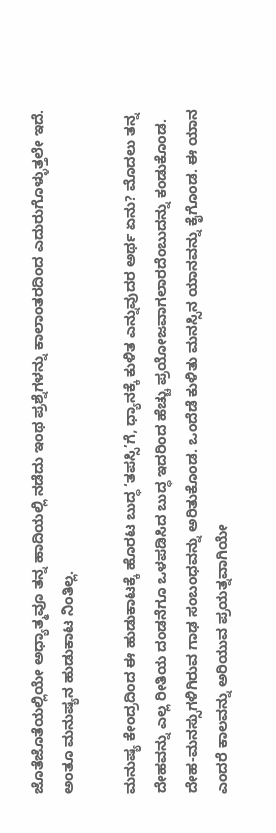ಜೊತೆಜೊತೆಯಲ್ಲಿಯೇ ಅಧ್ಯಾತ್ಮವೂ ತನ್ನ ಹಾದಿಯಲ್ಲಿ ನಡೆದು ಇಂಥ ಪ್ರಶ್ನೆಗಳನ್ನು ಕಾಲಾಂತರದಿಂದ ಎದುರುಗೊಳ್ಳುತ್ತಲೇ ಇದೆ.
ಅಂತೂ ಮನುಷ್ಯನ ಹುಡುಕಾಟ ನಿಂತಿಲ್ಲ.

ಮನುಷ್ಯ ಕೇಂದ್ರದಿಂದ ಈ ಹುಡುಕಾಟಕ್ಕೆ ಹೊರಟ ಬುದ್ಧ ‘ತಪಸ್ಸಿ’ಗೆ, ಧ್ಯಾನಕ್ಕೆ ಕುಳಿತ ಎನ್ನುವುದರ ಅರ್ಥ ಏನು? ಮೊದಲು ತನ್ನ ದೇಹವನ್ನು ಎಲ್ಲ ರೀತಿಯ ದಂಡನೆಗೂ ಒಳಪಡಿಸಿದ ಬುದ್ಧ ಇದರಿಂದ ಹೆಚ್ಚು ಪ್ರಯೋಜವಾಗಲಾರದೆಂಬುದನ್ನು ಕಂಡುಕೊಂಡ. ದೇಹ-ಮನಸ್ಸುಗಳಿಗಿರುವ ಗಾಢ ಸಂಬಂಧವನ್ನು ಅರಿತುಕೊಂಡ. ಒಂದೆಡೆ ಕುಳಿತು ಮನಸ್ಸಿನ ಯಾನವನ್ನು ಕೈಗೊಂಡ. ಈ ಯಾನ ಎಂದರೆ ಕಾಲವನ್ನು ಅರಿಯುವ ಪ್ರಯತ್ನವಾಗಿಯೇ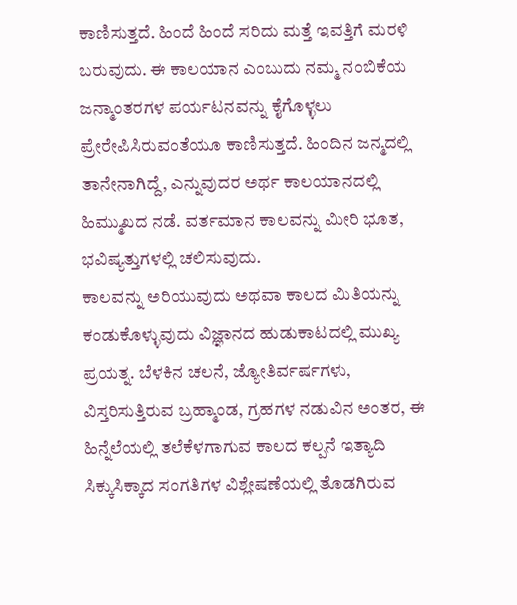ಕಾಣಿಸುತ್ತದೆ. ಹಿಂದೆ ಹಿಂದೆ ಸರಿದು ಮತ್ತೆ ಇವತ್ತಿಗೆ ಮರಳಿ ಬರುವುದು. ಈ ಕಾಲಯಾನ ಎಂಬುದು ನಮ್ಮ ನಂಬಿಕೆಯ ಜನ್ಮಾಂತರಗಳ ಪರ್ಯಟನವನ್ನು ಕೈಗೊಳ್ಳಲು ಪ್ರೇರೇಪಿಸಿರುವಂತೆಯೂ ಕಾಣಿಸುತ್ತದೆ. ಹಿಂದಿನ ಜನ್ಮದಲ್ಲಿ ತಾನೇನಾಗಿದ್ದೆ, ಎನ್ನುವುದರ ಅರ್ಥ ಕಾಲಯಾನದಲ್ಲಿ ಹಿಮ್ಮುಖದ ನಡೆ. ವರ್ತಮಾನ ಕಾಲವನ್ನು ಮೀರಿ ಭೂತ, ಭವಿಷ್ಯತ್ತುಗಳಲ್ಲಿ ಚಲಿಸುವುದು.
ಕಾಲವನ್ನು ಅರಿಯುವುದು ಅಥವಾ ಕಾಲದ ಮಿತಿಯನ್ನು ಕಂಡುಕೊಳ್ಳುವುದು ವಿಜ್ಞಾನದ ಹುಡುಕಾಟದಲ್ಲಿ ಮುಖ್ಯ ಪ್ರಯತ್ನ. ಬೆಳಕಿನ ಚಲನೆ, ಜ್ಯೋತಿರ್ವರ್ಷಗಳು, ವಿಸ್ತರಿಸುತ್ತಿರುವ ಬ್ರಹ್ಮಾಂಡ, ಗ್ರಹಗಳ ನಡುವಿನ ಅಂತರ, ಈ ಹಿನ್ನೆಲೆಯಲ್ಲಿ ತಲೆಕೆಳಗಾಗುವ ಕಾಲದ ಕಲ್ಪನೆ ಇತ್ಯಾದಿ ಸಿಕ್ಕುಸಿಕ್ಕಾದ ಸಂಗತಿಗಳ ವಿಶ್ಲೇಷಣೆಯಲ್ಲಿ ತೊಡಗಿರುವ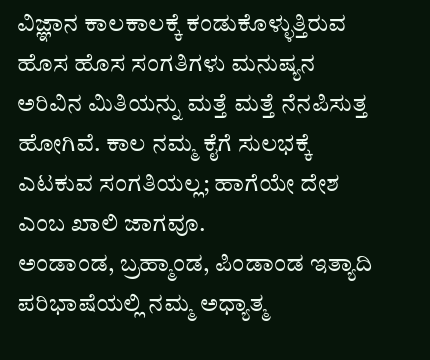ವಿಜ್ಞಾನ ಕಾಲಕಾಲಕ್ಕೆ ಕಂಡುಕೊಳ್ಳುತ್ತಿರುವ ಹೊಸ ಹೊಸ ಸಂಗತಿಗಳು ಮನುಷ್ಯನ ಅರಿವಿನ ಮಿತಿಯನ್ನು ಮತ್ತೆ ಮತ್ತೆ ನೆನಪಿಸುತ್ತ ಹೋಗಿವೆ. ಕಾಲ ನಮ್ಮ ಕೈಗೆ ಸುಲಭಕ್ಕೆ ಎಟಕುವ ಸಂಗತಿಯಲ್ಲ; ಹಾಗೆಯೇ ದೇಶ ಎಂಬ ಖಾಲಿ ಜಾಗವೂ.
ಅಂಡಾಂಡ, ಬ್ರಹ್ಮಾಂಡ, ಪಿಂಡಾಂಡ ಇತ್ಯಾದಿ ಪರಿಭಾಷೆಯಲ್ಲಿ ನಮ್ಮ ಅಧ್ಯಾತ್ಮ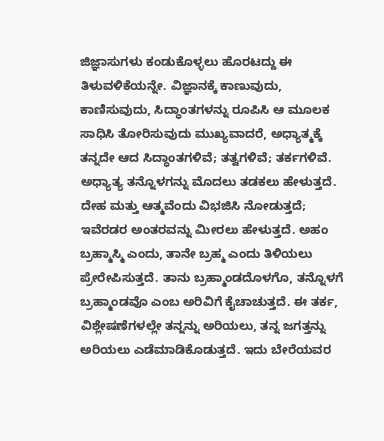ಜಿಜ್ಞಾಸುಗಳು ಕಂಡುಕೊಳ್ಳಲು ಹೊರಟದ್ದು ಈ ತಿಳುವಳಿಕೆಯನ್ನೇ. ವಿಜ್ಞಾನಕ್ಕೆ ಕಾಣುವುದು, ಕಾಣಿಸುವುದು, ಸಿದ್ಧಾಂತಗಳನ್ನು ರೂಪಿಸಿ ಆ ಮೂಲಕ ಸಾಧಿಸಿ ತೋರಿಸುವುದು ಮುಖ್ಯವಾದರೆ, ಅಧ್ಯಾತ್ಮಕ್ಕೆ ತನ್ನದೇ ಆದ ಸಿದ್ಧಾಂತಗಳಿವೆ; ತತ್ವಗಳಿವೆ; ತರ್ಕಗಳಿವೆ. ಅಧ್ಯಾತ್ಯ ತನ್ನೊಳಗನ್ನು ಮೊದಲು ತಡಕಲು ಹೇಳುತ್ತದೆ. ದೇಹ ಮತ್ತು ಆತ್ಮವೆಂದು ವಿಭಜಿಸಿ ನೋಡುತ್ತದೆ; ಇವೆರಡರ ಅಂತರವನ್ನು ಮೀರಲು ಹೇಳುತ್ತದೆ. ಅಹಂ ಬ್ರಹ್ಮಾಸ್ಮಿ ಎಂದು, ತಾನೇ ಬ್ರಹ್ಮ ಎಂದು ತಿಳಿಯಲು ಪ್ರೇರೇಪಿಸುತ್ತದೆ. ತಾನು ಬ್ರಹ್ಮಾಂಡದೊಳಗೊ, ತನ್ನೊಳಗೆ ಬ್ರಹ್ಮಾಂಡವೊ ಎಂಬ ಅರಿವಿಗೆ ಕೈಚಾಚುತ್ತದೆ. ಈ ತರ್ಕ, ವಿಶ್ಲೇಷಣೆಗಳಲ್ಲೇ ತನ್ನನ್ನು ಅರಿಯಲು, ತನ್ನ ಜಗತ್ತನ್ನು ಅರಿಯಲು ಎಡೆಮಾಡಿಕೊಡುತ್ತದೆ. ಇದು ಬೇರೆಯವರ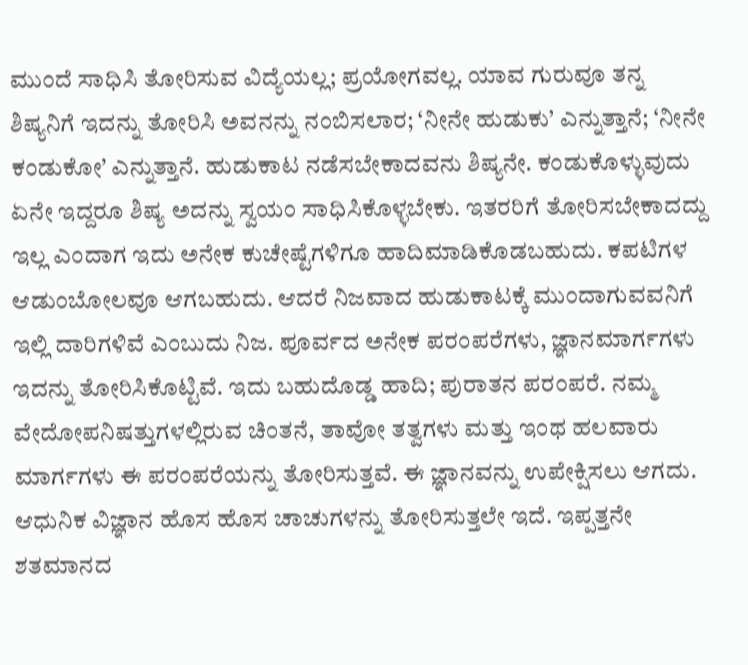ಮುಂದೆ ಸಾಧಿಸಿ ತೋರಿಸುವ ವಿದ್ಯೆಯಲ್ಲ; ಪ್ರಯೋಗವಲ್ಲ. ಯಾವ ಗುರುವೂ ತನ್ನ ಶಿಷ್ಯನಿಗೆ ಇದನ್ನು ತೋರಿಸಿ ಅವನನ್ನು ನಂಬಿಸಲಾರ; ‘ನೀನೇ ಹುಡುಕು’ ಎನ್ನುತ್ತಾನೆ; ‘ನೀನೇ ಕಂಡುಕೋ’ ಎನ್ನುತ್ತಾನೆ. ಹುಡುಕಾಟ ನಡೆಸಬೇಕಾದವನು ಶಿಷ್ಯನೇ. ಕಂಡುಕೊಳ್ಳುವುದು ಏನೇ ಇದ್ದರೂ ಶಿಷ್ಯ ಅದನ್ನು ಸ್ವಯಂ ಸಾಧಿಸಿಕೊಳ್ಳಬೇಕು. ಇತರರಿಗೆ ತೋರಿಸಬೇಕಾದದ್ದು ಇಲ್ಲ ಎಂದಾಗ ಇದು ಅನೇಕ ಕುಚೇಷ್ಟೆಗಳಿಗೂ ಹಾದಿಮಾಡಿಕೊಡಬಹುದು. ಕಪಟಿಗಳ ಆಡುಂಬೋಲವೂ ಆಗಬಹುದು. ಆದರೆ ನಿಜವಾದ ಹುಡುಕಾಟಕ್ಕೆ ಮುಂದಾಗುವವನಿಗೆ ಇಲ್ಲಿ ದಾರಿಗಳಿವೆ ಎಂಬುದು ನಿಜ. ಪೂರ್ವದ ಅನೇಕ ಪರಂಪರೆಗಳು, ಜ್ಞಾನಮಾರ್ಗಗಳು ಇದನ್ನು ತೋರಿಸಿಕೊಟ್ಟಿವೆ. ಇದು ಬಹುದೊಡ್ಡ ಹಾದಿ; ಪುರಾತನ ಪರಂಪರೆ. ನಮ್ಮ ವೇದೋಪನಿಷತ್ತುಗಳಲ್ಲಿರುವ ಚಿಂತನೆ, ತಾವೋ ತತ್ವಗಳು ಮತ್ತು ಇಂಥ ಹಲವಾರು ಮಾರ್ಗಗಳು ಈ ಪರಂಪರೆಯನ್ನು ತೋರಿಸುತ್ತವೆ. ಈ ಜ್ಞಾನವನ್ನು ಉಪೇಕ್ಷಿಸಲು ಆಗದು.
ಆಧುನಿಕ ವಿಜ್ಞಾನ ಹೊಸ ಹೊಸ ಚಾಚುಗಳನ್ನು ತೋರಿಸುತ್ತಲೇ ಇದೆ. ಇಪ್ಪತ್ತನೇ ಶತಮಾನದ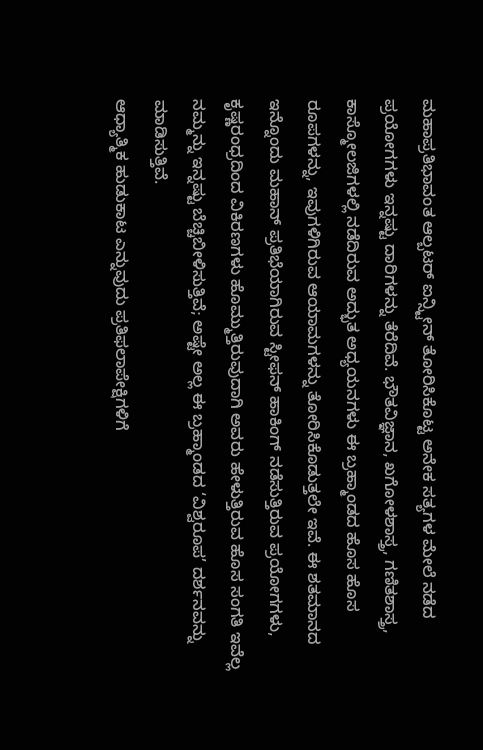ಮಹಾಪ್ರತಿಭಾವಂತ ಆಲ್ಬಟರ್ ಐನ್ಸ್ಟೀನ್ ತೋರಿಸಿಕೊಟ್ಟ ಅನೇಕ ಸತ್ಯಗಳ ಮೇಲೆ ನಡೆದ ಪ್ರಯೋಗಗಳು ಇನ್ನಷ್ಟು ದಾರಿಗಳನ್ನು ತೆರೆದಿವೆ. ಭೌತವಿಜ್ಞಾನ, ಖಗೋಳಶಾಸ್ತ್ರ, ಗಣಿತಶಾಸ್ತ್ರ, ಕಾಸ್ಮೋಲಜಿಗಳಲ್ಲಿ ನಡೆದಿರುವ ಅದ್ಭುತ ಅಧ್ಯಯನಗಳು ಈ ಬ್ರಹ್ಮಾಂಡದ ಹೊಸ ಹೊಸ ರೂಪಗಳನ್ನು, ಇವುಗಳಿಗಿರುವ ಆಯಾಮಗಳನ್ನು ತೋರಿಸಿಕೊಡುತ್ತಲೇ ಇವೆ. ಈ ಶತಮಾನದ ಇನ್ನೊಂದು ಮಹಾನ್ ಪ್ರತಿಭೆಯಾಗಿರುವ ಸ್ಟೀಫನ್ ಹಾಕಿಂಗ್ ನಡೆಸುತ್ತಿರುವ ಪ್ರಯೋಗಗಳು, ಕೃಷ್ಣರಂಧ್ರದಿಂದ ವಿಕಿರಣಗಳು ಹೊಮ್ಮುತ್ತಿರುವುದಾಗಿ ಅವರು ಹೇಳುತ್ತಿರುವ ಹೊಸ ಸಂಗತಿ ಇವೆಲ್ಲ ನಮ್ಮನ್ನು ಇನ್ನಷ್ಟು ಬೆಚ್ಚಿಬೀಳಿಸುತ್ತಿವೆ; ಅಷ್ಟೇ ಅಲ್ಲ ಈ ಬ್ರಹ್ಮಾಂಡದ ‘ವಿಶ್ವರೂಪ’ ದರ್ಶನವನ್ನು ಮಾಡಿಸುತ್ತಿವೆ.
ಆಧ್ಯಾತ್ಮಿಕ ಹುಡುಕಾಟ ಎನ್ನುವುದು ಪ್ರತಿಫಲಾಪೇಕ್ಷಿಗಳಿಗೆ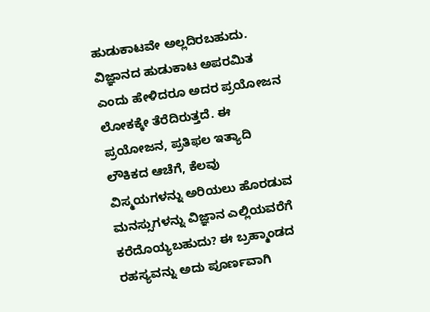ಹುಡುಕಾಟವೇ ಅಲ್ಲದಿರಬಹುದು. ವಿಜ್ಞಾನದ ಹುಡುಕಾಟ ಅಪರಮಿತ ಎಂದು ಹೇಳಿದರೂ ಅದರ ಪ್ರಯೋಜನ ಲೋಕಕ್ಕೇ ತೆರೆದಿರುತ್ತದೆ. ಈ ಪ್ರಯೋಜನ, ಪ್ರತಿಫಲ ಇತ್ಯಾದಿ ಲೌಕಿಕದ ಆಚೆಗೆ, ಕೆಲವು ವಿಸ್ಮಯಗಳನ್ನು ಅರಿಯಲು ಹೊರಡುವ ಮನಸ್ಸುಗಳನ್ನು ವಿಜ್ಞಾನ ಎಲ್ಲಿಯವರೆಗೆ ಕರೆದೊಯ್ಯಬಹುದು? ಈ ಬ್ರಹ್ಮಾಂಡದ ರಹಸ್ಯವನ್ನು ಅದು ಪೂರ್ಣವಾಗಿ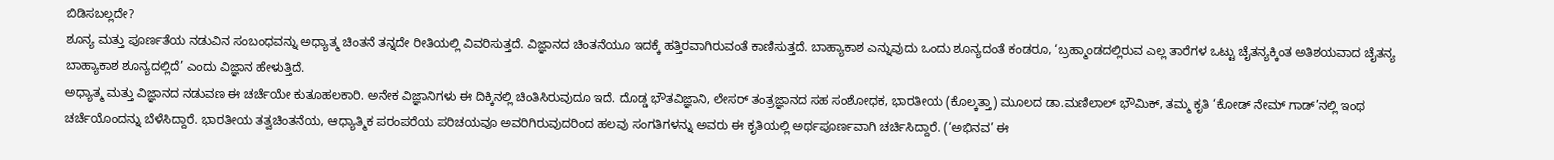ಬಿಡಿಸಬಲ್ಲದೇ?
ಶೂನ್ಯ ಮತ್ತು ಪೂರ್ಣತೆಯ ನಡುವಿನ ಸಂಬಂಧವನ್ನು ಅಧ್ಯಾತ್ಮ ಚಿಂತನೆ ತನ್ನದೇ ರೀತಿಯಲ್ಲಿ ವಿವರಿಸುತ್ತದೆ. ವಿಜ್ಞಾನದ ಚಿಂತನೆಯೂ ಇದಕ್ಕೆ ಹತ್ತಿರವಾಗಿರುವಂತೆ ಕಾಣಿಸುತ್ತದೆ. ಬಾಹ್ಯಾಕಾಶ ಎನ್ನುವುದು ಒಂದು ಶೂನ್ಯದಂತೆ ಕಂಡರೂ, ‘ಬ್ರಹ್ಮಾಂಡದಲ್ಲಿರುವ ಎಲ್ಲ ತಾರೆಗಳ ಒಟ್ಟು ಚೈತನ್ಯಕ್ಕಿಂತ ಅತಿಶಯವಾದ ಚೈತನ್ಯ ಬಾಹ್ಯಾಕಾಶ ಶೂನ್ಯದಲ್ಲಿದೆ’ ಎಂದು ವಿಜ್ಞಾನ ಹೇಳುತ್ತಿದೆ.
ಅಧ್ಯಾತ್ಮ ಮತ್ತು ವಿಜ್ಞಾನದ ನಡುವಣ ಈ ಚರ್ಚೆಯೇ ಕುತೂಹಲಕಾರಿ. ಅನೇಕ ವಿಜ್ಞಾನಿಗಳು ಈ ದಿಕ್ಕಿನಲ್ಲಿ ಚಿಂತಿಸಿರುವುದೂ ಇದೆ. ದೊಡ್ಡ ಭೌತವಿಜ್ಞಾನಿ, ಲೇಸರ್ ತಂತ್ರಜ್ಞಾನದ ಸಹ ಸಂಶೋಧಕ, ಭಾರತೀಯ (ಕೊಲ್ಕತ್ತಾ) ಮೂಲದ ಡಾ.ಮಣಿಲಾಲ್ ಭೌಮಿಕ್, ತಮ್ಮ ಕೃತಿ ‘ಕೋಡ್ ನೇಮ್ ಗಾಡ್’ನಲ್ಲಿ ಇಂಥ ಚರ್ಚೆಯೊಂದನ್ನು ಬೆಳೆಸಿದ್ದಾರೆ. ಭಾರತೀಯ ತತ್ವಚಿಂತನೆಯ, ಆಧ್ಯಾತ್ಮಿಕ ಪರಂಪರೆಯ ಪರಿಚಯವೂ ಅವರಿಗಿರುವುದರಿಂದ ಹಲವು ಸಂಗತಿಗಳನ್ನು ಅವರು ಈ ಕೃತಿಯಲ್ಲಿ ಅರ್ಥಪೂರ್ಣವಾಗಿ ಚರ್ಚಿಸಿದ್ದಾರೆ. (‘ಅಭಿನವ’ ಈ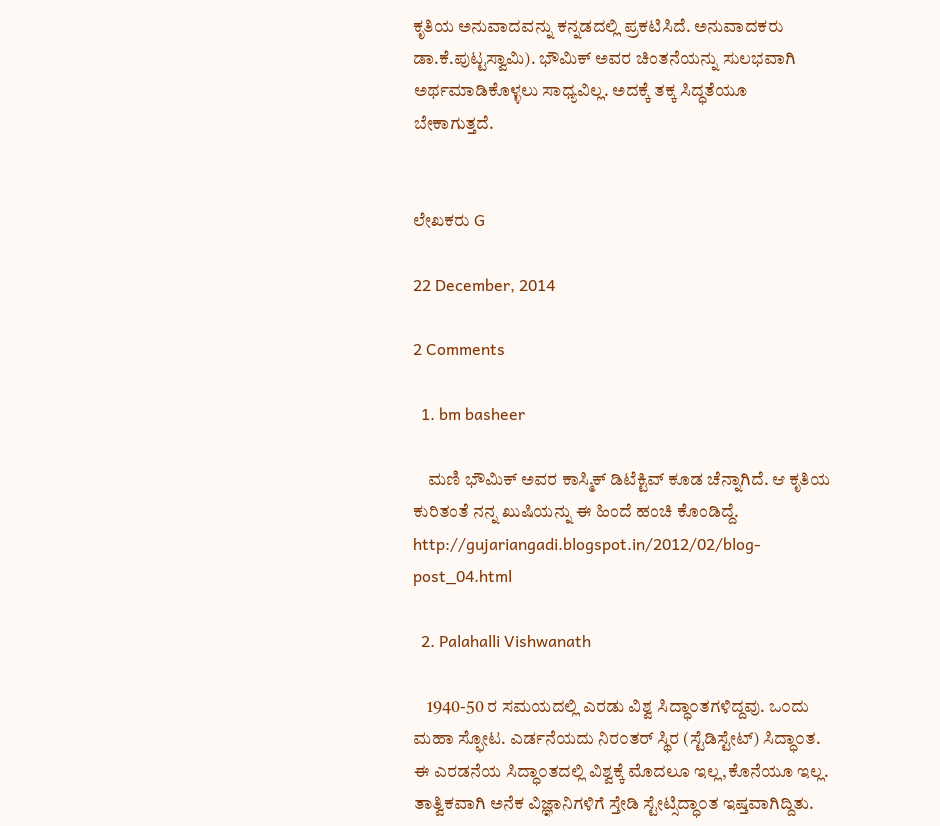ಕೃತಿಯ ಅನುವಾದವನ್ನು ಕನ್ನಡದಲ್ಲಿ ಪ್ರಕಟಿಸಿದೆ. ಅನುವಾದಕರು ಡಾ.ಕೆ.ಪುಟ್ಟಸ್ವಾಮಿ). ಭೌಮಿಕ್ ಅವರ ಚಿಂತನೆಯನ್ನು ಸುಲಭವಾಗಿ ಅರ್ಥಮಾಡಿಕೊಳ್ಳಲು ಸಾಧ್ಯವಿಲ್ಲ. ಅದಕ್ಕೆ ತಕ್ಕ ಸಿದ್ಧತೆಯೂ ಬೇಕಾಗುತ್ತದೆ.


ಲೇಖಕರು G

22 December, 2014

2 Comments

  1. bm basheer

    ಮಣಿ ಭೌಮಿಕ್ ಅವರ ಕಾಸ್ಮಿಕ್ ಡಿಟೆಕ್ಟಿವ್ ಕೂಡ ಚೆನ್ನಾಗಿದೆ. ಆ ಕೃತಿಯ ಕುರಿತಂತೆ ನನ್ನ ಖುಷಿಯನ್ನು ಈ ಹಿಂದೆ ಹಂಚಿ ಕೊಂಡಿದ್ದೆ. http://gujariangadi.blogspot.in/2012/02/blog-post_04.html

  2. Palahalli Vishwanath

    1940-50 ರ ಸಮಯದಲ್ಲಿ ಎರಡು ವಿಶ್ವ ಸಿದ್ಧಾ೦ತಗಳಿದ್ದವು. ಒ೦ದು ಮಹಾ ಸ್ಫೋಟ. ಎರ್ಡನೆಯದು ನಿರ೦ತರ್ ಸ್ಥಿರ (ಸ್ಟೆಡಿಸ್ಟೇಟ್) ಸಿದ್ಧಾ೦ತ. ಈ ಎರಡನೆಯ ಸಿದ್ಧಾ೦ತದಲ್ಲಿ ವಿಶ್ವಕ್ಕೆ ಮೊದಲೂ ಇಲ್ಲ,ಕೊನೆಯೂ ಇಲ್ಲ. ತಾತ್ವಿಕವಾಗಿ ಅನೆಕ ವಿಜ್ಞಾನಿಗಳಿಗೆ ಸ್ತೇಡಿ ಸ್ಟೇಟ್ಸಿದ್ಧಾ೦ತ ಇಷ್ತವಾಗಿದ್ದಿತು.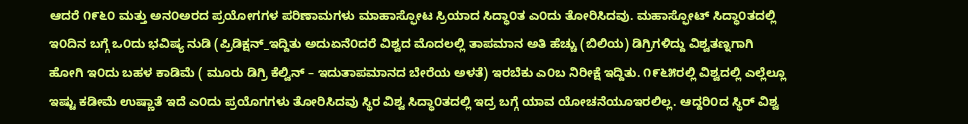ಆದರೆ ೧೯೬೦ ಮತ್ತು ಅನ೦ಅರದ ಪ್ರಯೋಗಗಳ ಪರಿಣಾಮಗಳು ಮಾಹಾಸ್ಫೋಟ ಸ್ರಿಯಾದ ಸಿದ್ಧಾ೦ತ ಎ೦ದು ತೋರಿಸಿದವು. ಮಹಾಸ್ಫೋಟ್ ಸಿದ್ಧಾ೦ತದಲ್ಲಿ ಇ೦ದಿನ ಬಗ್ಗೆ ಒ೦ದು ಭವಿಷ್ಯ ನುಡಿ (ಪ್ರಿಡಿಕ್ಷನ್_ಇದ್ದಿತು ಅದು‌ಏನೆ೦ದರೆ ವಿಶ್ವದ ಮೊದಲಲ್ಲಿ ತಾಪಮಾನ ಅತಿ ಹೆಚ್ಚು (ಬಿಲಿಯ) ಡಿಗ್ರಿಗಳಿದ್ದು ವಿಶ್ವತಣ್ನಗಾಗಿ ಹೋಗಿ ಇ೦ದು ಬಹಳ ಕಾಡಿಮೆ ( ಮೂರು ಡಿಗ್ರಿ ಕೆಲ್ವಿನ್ – ಇದುತಾಪಮಾನದ ಬೇರೆಯ ಅಳತೆ) ಇರಬೆಕು ಎ೦ಬ ನಿರೀಕ್ಷೆ ಇದ್ದಿತು. ೧೯೬೫ರಲ್ಲಿ ವಿಶ್ವದಲ್ಲಿ ಎಲ್ಲೆಲ್ಲೂ ಇಷ್ಟು ಕಡೀಮೆ ಉಷ್ಣಾತೆ ಇದೆ ಎ೦ದು ಪ್ರಯೊಗಗಳು ತೋರಿಸಿದವು ಸ್ಥಿರ ವಿಶ್ವ ಸಿದ್ಧಾ೦ತದಲ್ಲಿ ಇದ್ರ ಬಗ್ಗೆ ಯಾವ ಯೋಚನೆಯೂಇರಲಿಲ್ಲ. ಆದ್ದರಿ೦ದ ಸ್ಥಿರ್ ವಿಶ್ವ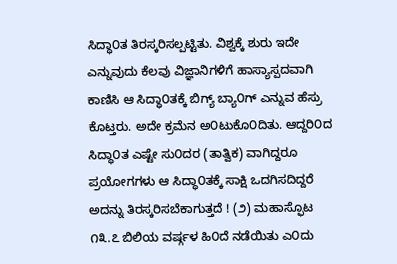ಸಿದ್ಧಾ೦ತ ತಿರಸ್ಕರಿಸಲ್ಪಟ್ಟಿತು. ವಿಶ್ವಕ್ಕೆ ಶುರು ಇದೇ ಎನ್ನುವುದು ಕೆಲವು ವಿಜ್ಞಾನಿಗಳಿಗೆ ಹಾಸ್ಯಾಸ್ಪದವಾಗಿ ಕಾಣಿಸಿ ಆ ಸಿದ್ಧಾ೦ತಕ್ಕೆ ಬಿಗ್ಯ್ ಬ್ಯಾ೦ಗ್ ಎನ್ನುವ ಹೆಸ್ರು ಕೊಟ್ತರು. ಅದೇ ಕ್ರಮೆನ ಅ೦ಟುಕೊ೦ದಿತು. ಆದ್ದರಿ೦ದ ಸಿದ್ಧಾ೦ತ ಎಷ್ಟೇ ಸು೦ದರ (ತಾತ್ವಿಕ) ವಾಗಿದ್ದರೂ ಪ್ರಯೋಗಗಳು ಆ ಸಿದ್ಧಾ೦ತಕ್ಕೆ ಸಾಕ್ಷಿ ಒದಗಿಸದಿದ್ದರೆ ಅದನ್ನು ತಿರಸ್ಕರಿಸಬೆಕಾಗುತ್ತದೆ ! (೨) ಮಹಾಸ್ಫೊಟ ೧೩.೭ ಬಿಲಿಯ ವರ್ಷ್ಗಳ ಹಿ೦ದೆ ನಡೆಯಿತು ಎ೦ದು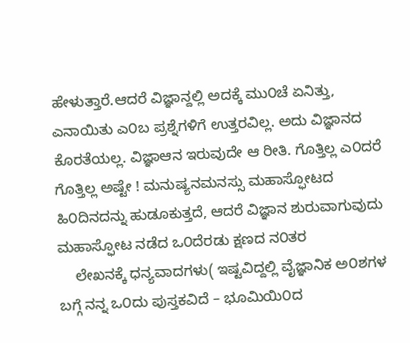ಹೇಳುತ್ತಾರೆ.ಆದರೆ ವಿಜ್ಞಾನ್ದಲ್ಲಿ ಅದಕ್ಕೆ ಮು೦ಚೆ ಏನಿತ್ತು, ಎನಾಯಿತು ಎ೦ಬ ಪ್ರಶ್ನೆಗಳಿಗೆ ಉತ್ತರವಿಲ್ಲ. ಅದು ವಿಜ್ಞಾನದ ಕೊರತೆಯಲ್ಲ. ವಿಜ್ಞಾಆನ ಇರುವುದೇ ಆ ರೀತಿ. ಗೊತ್ತಿಲ್ಲ ಎ೦ದರೆ ಗೊತ್ತಿಲ್ಲ ಅಷ್ಟೇ ! ಮನುಷ್ಯನಮನಸ್ಸು ಮಹಾಸ್ಫೋಟದ ಹಿ೦ದಿನದನ್ನು ಹುಡೂಕುತ್ತದೆ, ಆದರೆ ವಿಜ್ಞಾನ ಶುರುವಾಗುವುದು ಮಹಾಸ್ಫೋಟ ನಡೆದ ಒ೦ದೆರಡು ಕ್ಷಣದ ನ೦ತರ
    ಲೇಖನಕ್ಕೆ ಧನ್ಯವಾದಗಳು( ಇಷ್ಟವಿದ್ದಲ್ಲಿ ವೈಜ್ಞಾನಿಕ ಅ೦ಶಗಳ ಬಗ್ಗೆ ನನ್ನ ಒ೦ದು ಪುಸ್ತಕವಿದೆ – ಭೂಮಿಯಿ೦ದ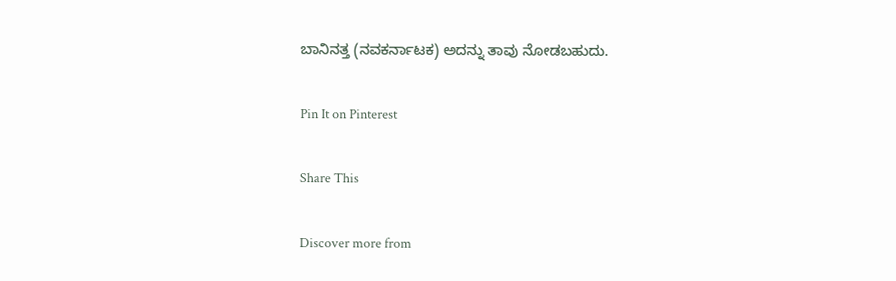ಬಾನಿನತ್ತ (ನವಕರ್ನಾಟಕ) ಅದನ್ನು ತಾವು ನೋಡಬಹುದು.

Pin It on Pinterest

Share This

Discover more from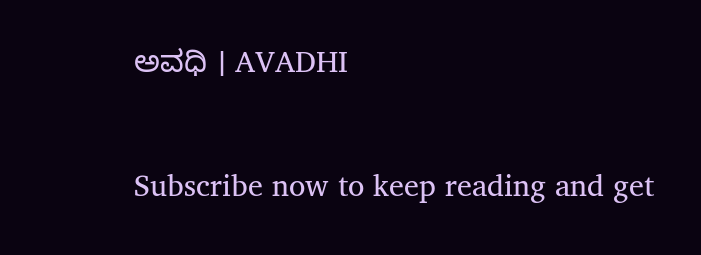ಅವಧಿ । AVADHI

Subscribe now to keep reading and get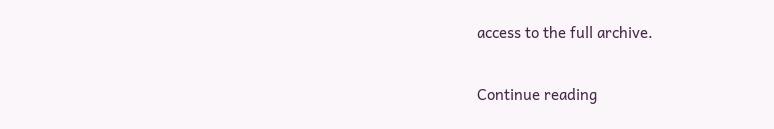access to the full archive.

Continue reading